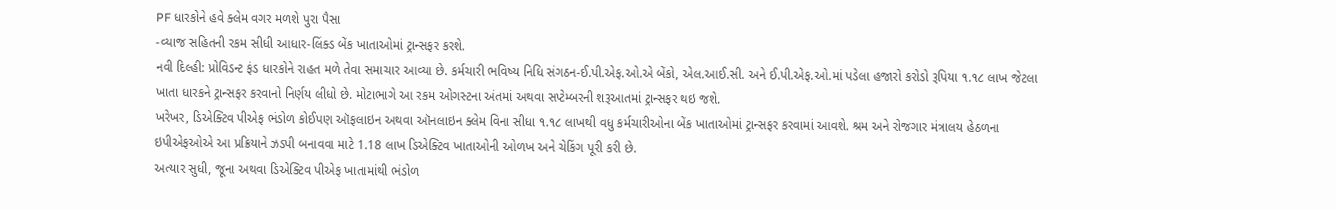PF ધારકોને હવે ક્લેમ વગર મળશે પુરા પૈસા
-વ્યાજ સહિતની રકમ સીધી આધાર-લિંક્ડ બેંક ખાતાઓમાં ટ્રાન્સફર કરશે.
નવી દિલ્હી: પ્રોવિડન્ટ ફંડ ધારકોને રાહત મળે તેવા સમાચાર આવ્યા છે. કર્મચારી ભવિષ્ય નિધિ સંગઠન-ઈ.પી.એફ.ઓ.એ બેંકો, એલ.આઈ.સી. અને ઈ.પી.એફ.ઓ.માં પડેલા હજારો કરોડો રૂપિયા ૧.૧૮ લાખ જેટલા ખાતા ધારકને ટ્રાન્સફર કરવાનો નિર્ણય લીધો છે. મોટાભાગે આ રકમ ઓગસ્ટના અંતમાં અથવા સપ્ટેમ્બરની શરૂઆતમાં ટ્રાન્સફર થઇ જશે.
ખરેખર, ડિએક્ટિવ પીએફ ભંડોળ કોઈપણ ઑફલાઇન અથવા ઑનલાઇન ક્લેમ વિના સીધા ૧.૧૮ લાખથી વધુ કર્મચારીઓના બેંક ખાતાઓમાં ટ્રાન્સફર કરવામાં આવશે. શ્રમ અને રોજગાર મંત્રાલય હેઠળના ઇપીએફઓએ આ પ્રક્રિયાને ઝડપી બનાવવા માટે 1.18 લાખ ડિએક્ટિવ ખાતાઓની ઓળખ અને ચેકિંગ પૂરી કરી છે.
અત્યાર સુધી, જૂના અથવા ડિએક્ટિવ પીએફ ખાતામાંથી ભંડોળ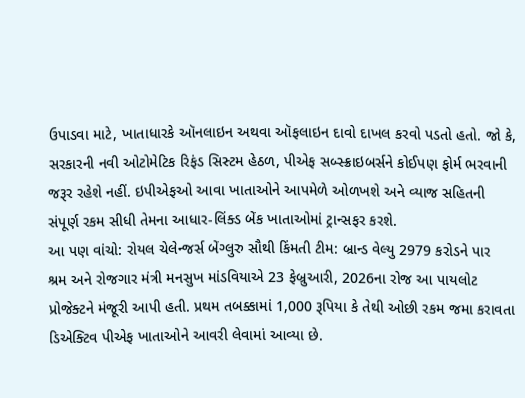ઉપાડવા માટે, ખાતાધારકે ઑનલાઇન અથવા ઑફલાઇન દાવો દાખલ કરવો પડતો હતો. જો કે, સરકારની નવી ઓટોમેટિક રિફંડ સિસ્ટમ હેઠળ, પીએફ સબ્સ્ક્રાઇબર્સને કોઈપણ ફોર્મ ભરવાની જરૂર રહેશે નહીં. ઇપીએફઓ આવા ખાતાઓને આપમેળે ઓળખશે અને વ્યાજ સહિતની સંપૂર્ણ રકમ સીધી તેમના આધાર-લિંક્ડ બેંક ખાતાઓમાં ટ્રાન્સફર કરશે.
આ પણ વાંચો: રોયલ ચેલેન્જર્સ બેંગ્લુરુ સૌથી કિંમતી ટીમ: બ્રાન્ડ વેલ્યુ 2979 કરોડને પાર
શ્રમ અને રોજગાર મંત્રી મનસુખ માંડવિયાએ 23 ફેબ્રુઆરી, 2026ના રોજ આ પાયલોટ પ્રોજેક્ટને મંજૂરી આપી હતી. પ્રથમ તબક્કામાં 1,000 રૂપિયા કે તેથી ઓછી રકમ જમા કરાવતા ડિએક્ટિવ પીએફ ખાતાઓને આવરી લેવામાં આવ્યા છે.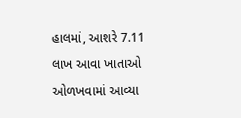હાલમાં, આશરે 7.11 લાખ આવા ખાતાઓ ઓળખવામાં આવ્યા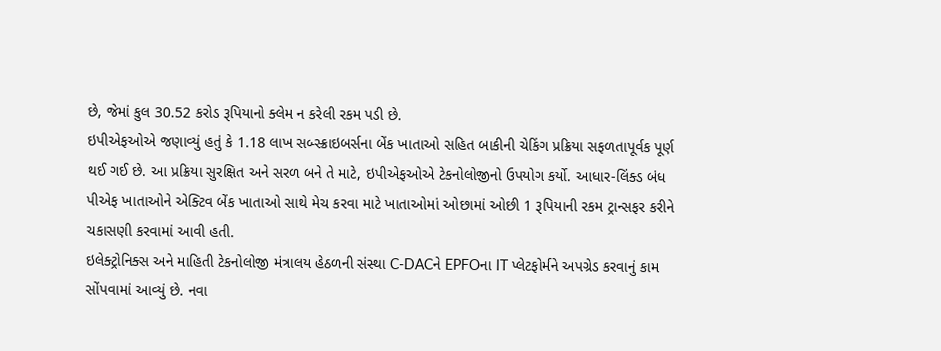છે, જેમાં કુલ 30.52 કરોડ રૂપિયાનો ક્લેમ ન કરેલી રકમ પડી છે.
ઇપીએફઓએ જણાવ્યું હતું કે 1.18 લાખ સબ્સ્ક્રાઇબર્સના બેંક ખાતાઓ સહિત બાકીની ચેકિંગ પ્રક્રિયા સફળતાપૂર્વક પૂર્ણ થઈ ગઈ છે. આ પ્રક્રિયા સુરક્ષિત અને સરળ બને તે માટે, ઇપીએફઓએ ટેકનોલોજીનો ઉપયોગ કર્યો. આધાર-લિંક્ડ બંધ પીએફ ખાતાઓને એક્ટિવ બેંક ખાતાઓ સાથે મેચ કરવા માટે ખાતાઓમાં ઓછામાં ઓછી 1 રૂપિયાની રકમ ટ્રાન્સફર કરીને ચકાસણી કરવામાં આવી હતી.
ઇલેક્ટ્રોનિક્સ અને માહિતી ટેકનોલોજી મંત્રાલય હેઠળની સંસ્થા C-DACને EPFOના IT પ્લેટફોર્મને અપગ્રેડ કરવાનું કામ સોંપવામાં આવ્યું છે. નવા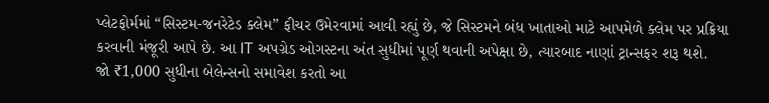પ્લેટફોર્મમાં “સિસ્ટમ-જનરેટેડ ક્લેમ” ફીચર ઉમેરવામાં આવી રહ્યું છે, જે સિસ્ટમને બંધ ખાતાઓ માટે આપમેળે ક્લેમ પર પ્રક્રિયા કરવાની મંજૂરી આપે છે. આ IT અપગ્રેડ ઓગસ્ટના અંત સુધીમાં પૂર્ણ થવાની અપેક્ષા છે, ત્યારબાદ નાણાં ટ્રાન્સફર શરૂ થશે.
જો ₹1,000 સુધીના બેલેન્સનો સમાવેશ કરતો આ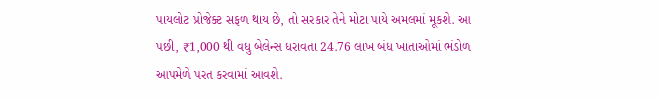પાયલોટ પ્રોજેક્ટ સફળ થાય છે, તો સરકાર તેને મોટા પાયે અમલમાં મૂકશે. આ પછી, ₹1,000 થી વધુ બેલેન્સ ધરાવતા 24.76 લાખ બંધ ખાતાઓમાં ભંડોળ આપમેળે પરત કરવામાં આવશે.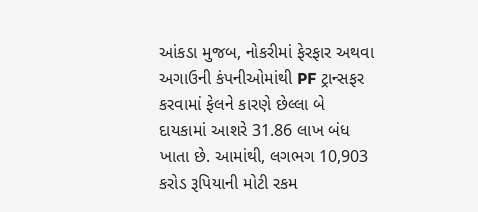આંકડા મુજબ, નોકરીમાં ફેરફાર અથવા અગાઉની કંપનીઓમાંથી PF ટ્રાન્સફર કરવામાં ફેલને કારણે છેલ્લા બે દાયકામાં આશરે 31.86 લાખ બંધ ખાતા છે. આમાંથી, લગભગ 10,903 કરોડ રૂપિયાની મોટી રકમ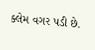ક્લેમ વગર પડી છે.